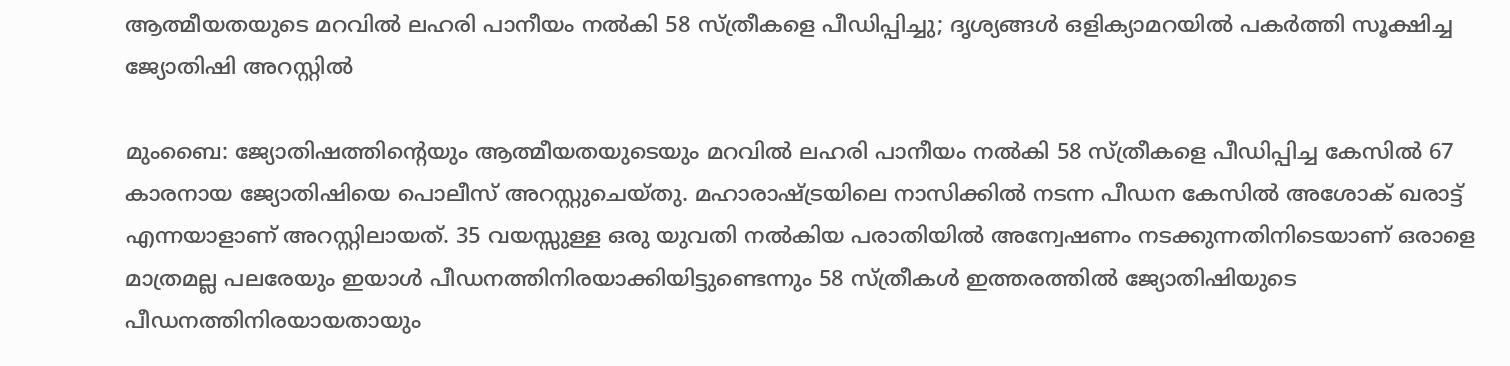ആത്മീയതയുടെ മറവില്‍ ലഹരി പാനീയം നല്‍കി 58 സ്ത്രീകളെ പീഡിപ്പിച്ചു; ദൃശ്യങ്ങള്‍ ഒളിക്യാമറയില്‍ പകര്‍ത്തി സൂക്ഷിച്ച ജ്യോതിഷി അറസ്റ്റില്‍

മുംബൈ: ജ്യോതിഷത്തിന്റെയും ആത്മീയതയുടെയും മറവില്‍ ലഹരി പാനീയം നല്‍കി 58 സ്ത്രീകളെ പീഡിപ്പിച്ച കേസില്‍ 67 കാരനായ ജ്യോതിഷിയെ പൊലീസ് അറസ്റ്റുചെയ്തു. മഹാരാഷ്ട്രയിലെ നാസിക്കില്‍ നടന്ന പീഡന കേസില്‍ അശോക് ഖരാട്ട് എന്നയാളാണ് അറസ്റ്റിലായത്. 35 വയസ്സുള്ള ഒരു യുവതി നല്‍കിയ പരാതിയില്‍ അന്വേഷണം നടക്കുന്നതിനിടെയാണ് ഒരാളെ മാത്രമല്ല പലരേയും ഇയാള്‍ പീഡനത്തിനിരയാക്കിയിട്ടുണ്ടെന്നും 58 സ്ത്രീകള്‍ ഇത്തരത്തില്‍ ജ്യോതിഷിയുടെ പീഡനത്തിനിരയായതായും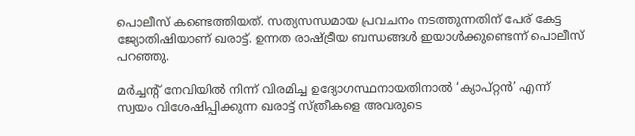പൊലീസ് കണ്ടെത്തിയത്. സത്യസന്ധമായ പ്രവചനം നടത്തുന്നതിന് പേര് കേട്ട ജ്യോതിഷിയാണ് ഖരാട്ട്. ഉന്നത രാഷ്ട്രീയ ബന്ധങ്ങള്‍ ഇയാള്‍ക്കുണ്ടെന്ന് പൊലീസ് പറഞ്ഞു.

മര്‍ച്ചന്റ് നേവിയില്‍ നിന്ന് വിരമിച്ച ഉദ്യോഗസ്ഥനായതിനാല്‍ ‘ക്യാപ്റ്റന്‍’ എന്ന് സ്വയം വിശേഷിപ്പിക്കുന്ന ഖരാട്ട് സ്ത്രീകളെ അവരുടെ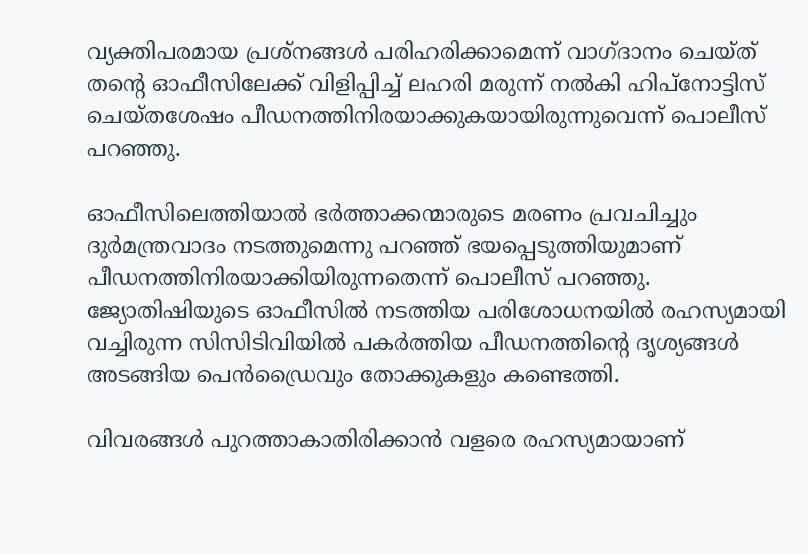വ്യക്തിപരമായ പ്രശ്‌നങ്ങള്‍ പരിഹരിക്കാമെന്ന് വാഗ്ദാനം ചെയ്ത് തന്റെ ഓഫീസിലേക്ക് വിളിപ്പിച്ച് ലഹരി മരുന്ന് നല്‍കി ഹിപ്‌നോട്ടിസ് ചെയ്തശേഷം പീഡനത്തിനിരയാക്കുകയായിരുന്നുവെന്ന് പൊലീസ് പറഞ്ഞു.

ഓഫീസിലെത്തിയാല്‍ ഭര്‍ത്താക്കന്മാരുടെ മരണം പ്രവചിച്ചും ദുര്‍മന്ത്രവാദം നടത്തുമെന്നു പറഞ്ഞ് ഭയപ്പെടുത്തിയുമാണ് പീഡനത്തിനിരയാക്കിയിരുന്നതെന്ന് പൊലീസ് പറഞ്ഞു. ജ്യോതിഷിയുടെ ഓഫീസില്‍ നടത്തിയ പരിശോധനയില്‍ രഹസ്യമായി വച്ചിരുന്ന സിസിടിവിയില്‍ പകര്‍ത്തിയ പീഡനത്തിന്റെ ദൃശ്യങ്ങള്‍ അടങ്ങിയ പെന്‍ഡ്രൈവും തോക്കുകളും കണ്ടെത്തി.

വിവരങ്ങള്‍ പുറത്താകാതിരിക്കാന്‍ വളരെ രഹസ്യമായാണ്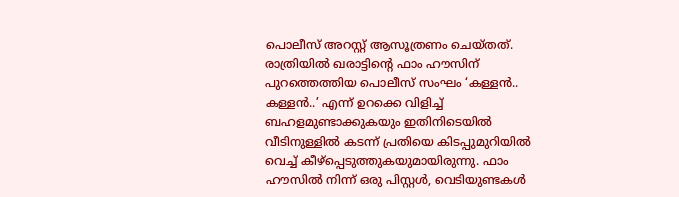പൊലീസ് അറസ്റ്റ് ആസൂത്രണം ചെയ്തത്. രാത്രിയില്‍ ഖരാട്ടിന്റെ ഫാം ഹൗസിന് പുറത്തെത്തിയ പൊലീസ് സംഘം ‘കള്ളന്‍.. കള്ളന്‍..’ എന്ന് ഉറക്കെ വിളിച്ച് ബഹളമുണ്ടാക്കുകയും ഇതിനിടെയില്‍ വീടിനുള്ളില്‍ കടന്ന് പ്രതിയെ കിടപ്പുമുറിയില്‍ വെച്ച് കീഴ്‌പ്പെടുത്തുകയുമായിരുന്നു. ഫാം ഹൗസില്‍ നിന്ന് ഒരു പിസ്റ്റള്‍, വെടിയുണ്ടകള്‍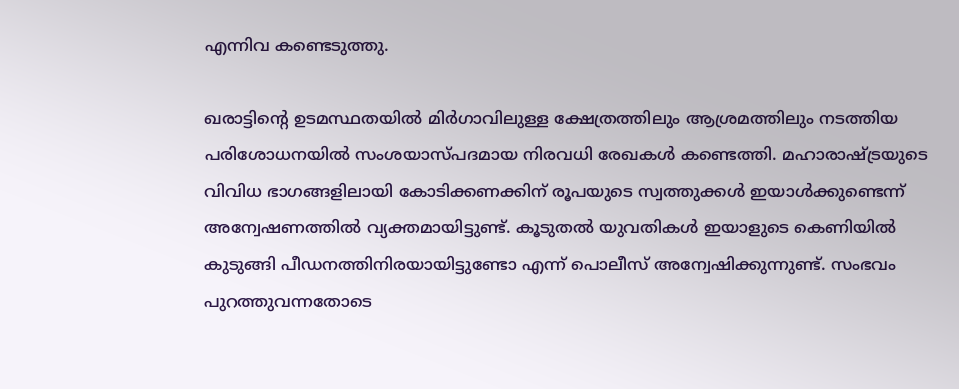എന്നിവ കണ്ടെടുത്തു.

ഖരാട്ടിന്റെ ഉടമസ്ഥതയില്‍ മിര്‍ഗാവിലുള്ള ക്ഷേത്രത്തിലും ആശ്രമത്തിലും നടത്തിയ പരിശോധനയില്‍ സംശയാസ്പദമായ നിരവധി രേഖകള്‍ കണ്ടെത്തി. മഹാരാഷ്ട്രയുടെ വിവിധ ഭാഗങ്ങളിലായി കോടിക്കണക്കിന് രൂപയുടെ സ്വത്തുക്കള്‍ ഇയാള്‍ക്കുണ്ടെന്ന് അന്വേഷണത്തില്‍ വ്യക്തമായിട്ടുണ്ട്. കൂടുതല്‍ യുവതികള്‍ ഇയാളുടെ കെണിയില്‍ കുടുങ്ങി പീഡനത്തിനിരയായിട്ടുണ്ടോ എന്ന് പൊലീസ് അന്വേഷിക്കുന്നുണ്ട്. സംഭവം പുറത്തുവന്നതോടെ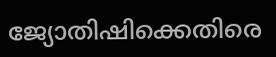ജ്യോതിഷിക്കെതിരെ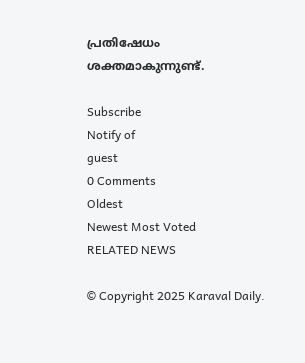പ്രതിഷേധം ശക്തമാകുന്നുണ്ട്.

Subscribe
Notify of
guest
0 Comments
Oldest
Newest Most Voted
RELATED NEWS

© Copyright 2025 Karaval Daily.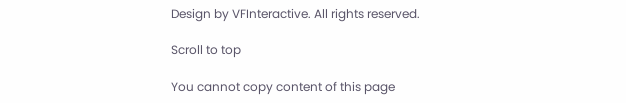Design by VFInteractive. All rights reserved.

Scroll to top

You cannot copy content of this page